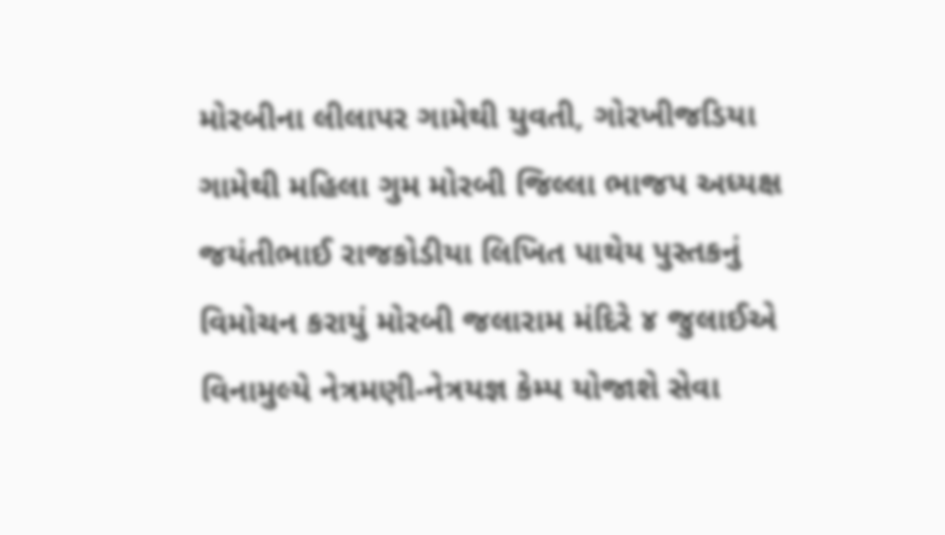મોરબીના લીલાપર ગામેથી યુવતી, ગોરખીજડિયા ગામેથી મહિલા ગુમ મોરબી જિલ્લા ભાજપ અધ્યક્ષ જયંતીભાઈ રાજકોડીયા લિખિત પાથેય પુસ્તકનું વિમોચન કરાયું મોરબી જલારામ મંદિરે ૪ જુલાઈએ વિનામુલ્યે નેત્રમણી-નેત્રયજ્ઞ કેમ્પ યોજાશે સેવા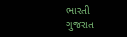ભારતી ગુજરાત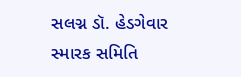સલગ્ન ડૉ. હેડગેવાર સ્મારક સમિતિ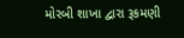મોરબી શાખા દ્વારા રૂકમણી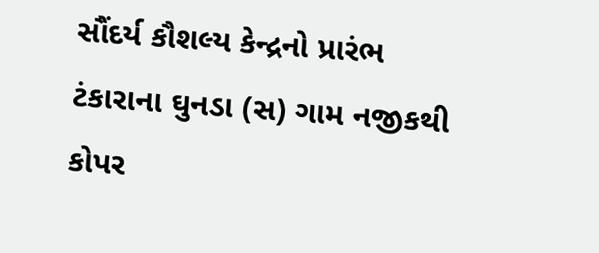સૌંદર્ય કૌશલ્ય કેન્દ્રનો પ્રારંભ ટંકારાના ઘુનડા (સ) ગામ નજીકથી કોપર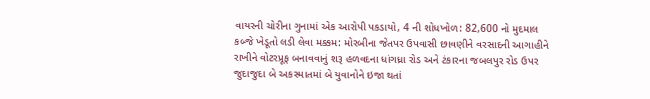વાયરની ચોરીના ગુનામાં એક આરોપી પકડાયો, 4 ની શોધખોળ: 82,600 નો મુદમાલ કબ્જે ખેડૂતો લડી લેવા મક્કમ: મોરબીના જેતપર ઉપવાસી છાવણીને વરસાદની આગાહીને રાખીને વોટરપ્રૂફ બનાવવાનું શરૂ હળવદના ધાંગધ્રા રોડ અને ટંકારના જબલપુર રોડ ઉપર જુદાજુદા બે અકસ્માતમાં બે યુવાનોને ઇજા થતાં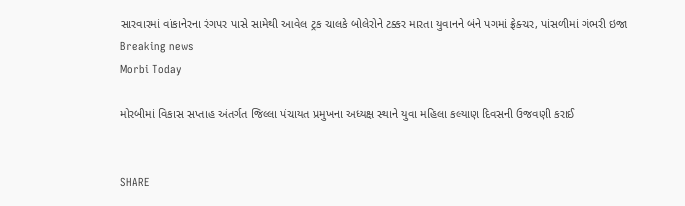સારવારમાં વાંકાનેરના રંગપર પાસે સામેથી આવેલ ટ્રક ચાલકે બોલેરોને ટક્કર મારતા યુવાનને બંને પગમાં ફ્રેક્ચર, પાંસળીમાં ગંભરી ઇજા
Breaking news
Morbi Today

મોરબીમાં વિકાસ સપ્તાહ અંતર્ગત જિલ્લા પંચાયત પ્રમુખના અધ્યક્ષ સ્થાને યુવા મહિલા કલ્યાણ દિવસની ઉજવણી કરાઈ


SHARE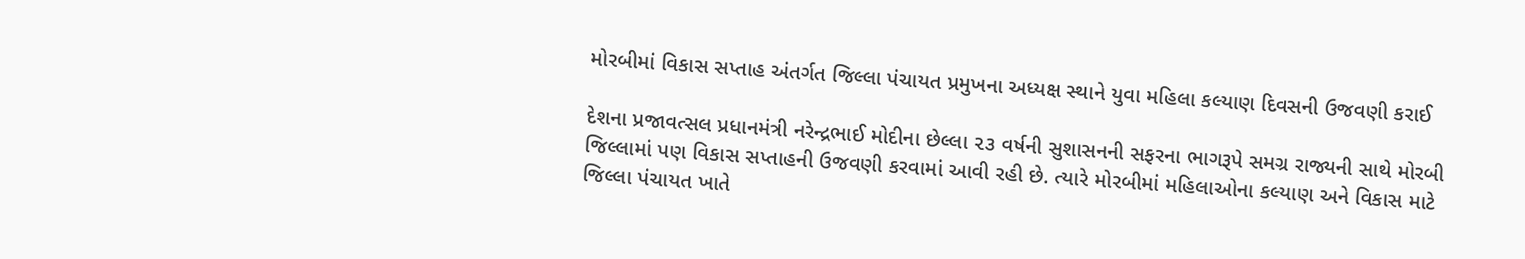મોરબીમાં વિકાસ સપ્તાહ અંતર્ગત જિલ્લા પંચાયત પ્રમુખના અધ્યક્ષ સ્થાને યુવા મહિલા કલ્યાણ દિવસની ઉજવણી કરાઈ

દેશના પ્રજાવત્સલ પ્રધાનમંત્રી નરેન્દ્રભાઈ મોદીના છેલ્લા ૨૩ વર્ષની સુશાસનની સફરના ભાગરૂપે સમગ્ર રાજ્યની સાથે મોરબી જિલ્લામાં પણ વિકાસ સપ્તાહની ઉજવણી કરવામાં આવી રહી છે. ત્યારે મોરબીમાં મહિલાઓના કલ્યાણ અને વિકાસ માટે જિલ્લા પંચાયત ખાતે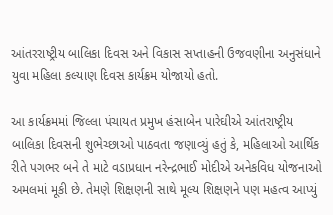આંતરરાષ્ટ્રીય બાલિકા દિવસ અને વિકાસ સપ્તાહની ઉજવણીના અનુસંધાને યુવા મહિલા કલ્યાણ દિવસ કાર્યક્રમ યોજાયો હતો.

આ કાર્યક્રમમાં જિલ્લા પંચાયત પ્રમુખ હંસાબેન પારેઘીએ આંતરાષ્ટ્રીય બાલિકા દિવસની શુભેચ્છાઓ પાઠવતા જણાવ્યું હતું કે, મહિલાઓ આર્થિક રીતે પગભર બને તે માટે વડાપ્રધાન નરેન્દ્રભાઈ મોદીએ અનેકવિધ યોજનાઓ અમલમાં મૂકી છે. તેમણે શિક્ષણની સાથે મૂલ્ય શિક્ષણને પણ મહત્વ આપ્યું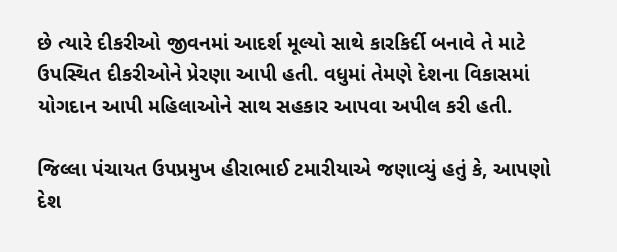છે ત્યારે દીકરીઓ જીવનમાં આદર્શ મૂલ્યો સાથે કારકિર્દી બનાવે તે માટે ઉપસ્થિત દીકરીઓને પ્રેરણા આપી હતી. વધુમાં તેમણે દેશના વિકાસમાં યોગદાન આપી મહિલાઓને સાથ સહકાર આપવા અપીલ કરી હતી.

જિલ્લા પંચાયત ઉપપ્રમુખ હીરાભાઈ ટમારીયાએ જણાવ્યું હતું કે, આપણો દેશ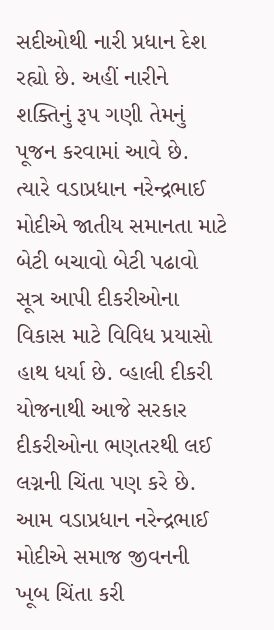સદીઓથી નારી પ્રધાન દેશ રહ્યો છે. અહીં નારીને શક્તિનું રૂપ ગણી તેમનું પૂજન કરવામાં આવે છે. ત્યારે વડાપ્રધાન નરેન્દ્રભાઈ મોદીએ જાતીય સમાનતા માટે બેટી બચાવો બેટી પઢાવો સૂત્ર આપી દીકરીઓના વિકાસ માટે વિવિધ પ્રયાસો હાથ ધર્યા છે. વ્હાલી દીકરી યોજનાથી આજે સરકાર દીકરીઓના ભણતરથી લઈ લગ્નની ચિંતા પણ કરે છે. આમ વડાપ્રધાન નરેન્દ્રભાઈ મોદીએ સમાજ જીવનની ખૂબ ચિંતા કરી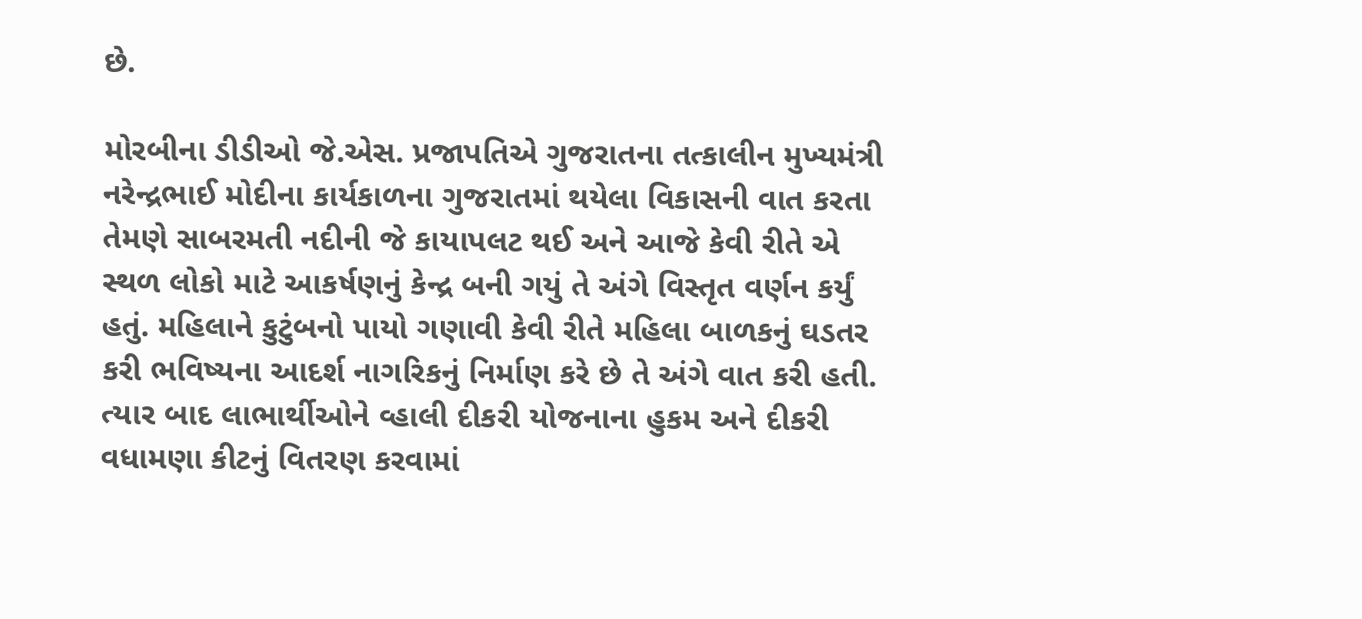છે.

મોરબીના ડીડીઓ જે.એસ. પ્રજાપતિએ ગુજરાતના તત્કાલીન મુખ્યમંત્રી નરેન્દ્રભાઈ મોદીના કાર્યકાળના ગુજરાતમાં થયેલા વિકાસની વાત કરતા તેમણે સાબરમતી નદીની જે કાયાપલટ થઈ અને આજે કેવી રીતે એ સ્થળ લોકો માટે આકર્ષણનું કેન્દ્ર બની ગયું તે અંગે વિસ્તૃત વર્ણન કર્યું હતું. મહિલાને કુટુંબનો પાયો ગણાવી કેવી રીતે મહિલા બાળકનું ઘડતર કરી ભવિષ્યના આદર્શ નાગરિકનું નિર્માણ કરે છે તે અંગે વાત કરી હતી. ત્યાર બાદ લાભાર્થીઓને વ્હાલી દીકરી યોજનાના હુકમ અને દીકરી વધામણા કીટનું વિતરણ કરવામાં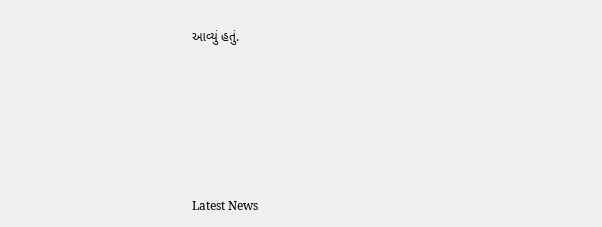આવ્યું હતું.






Latest News